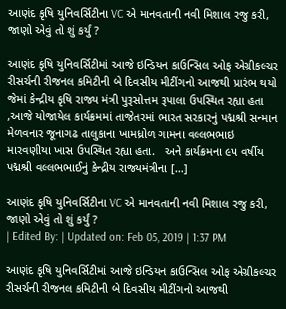આણંદ કૃષિ યુનિવર્સિટીના VC એ માનવતાની નવી મિશાલ રજુ કરી, જાણો એવું તો શું કર્યું ?

આણંદ કૃષિ યુનિવર્સિટીમાં આજે ઇન્ડિયન કાઉન્સિલ ઓફ એગ્રીકલ્ચર રીસર્ચની રીજનલ કમિટીની બે દિવસીય મીટીંગનો આજથી પ્રારંભ થયો જેમાં કેન્દ્રીય કૃષિ રાજ્ય મંત્રી પુરૂસોત્તમ રૂપાલા ઉપસ્થિત રહ્યા હતા ,આજે યોજાયેલ કાર્યક્રમમાં તાજેતરમાં ભારત સરકારનું પદ્મશ્રી સન્માન મેળવનાર જૂનાગઢ તાલુકાના ખામધ્રોળ ગામના વલ્લભભાઇ મારવણીયા ખાસ ઉપસ્થિત રહ્યા હતા.   અને કાર્યક્રમના ૯૫ વર્ષીય પદ્મશ્રી વલ્લભભાઈનું કેન્દ્રીય રાજ્યમંત્રીના […]

આણંદ કૃષિ યુનિવર્સિટીના VC એ માનવતાની નવી મિશાલ રજુ કરી, જાણો એવું તો શું કર્યું ?
| Edited By: | Updated on: Feb 05, 2019 | 1:37 PM

આણંદ કૃષિ યુનિવર્સિટીમાં આજે ઇન્ડિયન કાઉન્સિલ ઓફ એગ્રીકલ્ચર રીસર્ચની રીજનલ કમિટીની બે દિવસીય મીટીંગનો આજથી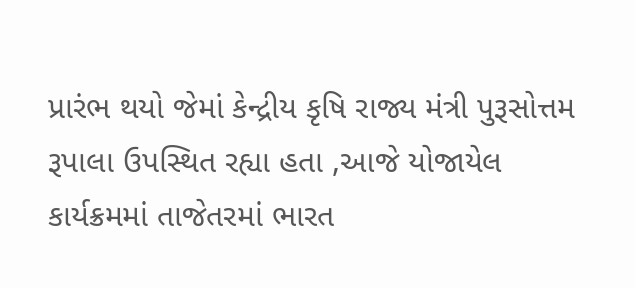પ્રારંભ થયો જેમાં કેન્દ્રીય કૃષિ રાજ્ય મંત્રી પુરૂસોત્તમ રૂપાલા ઉપસ્થિત રહ્યા હતા ,આજે યોજાયેલ કાર્યક્રમમાં તાજેતરમાં ભારત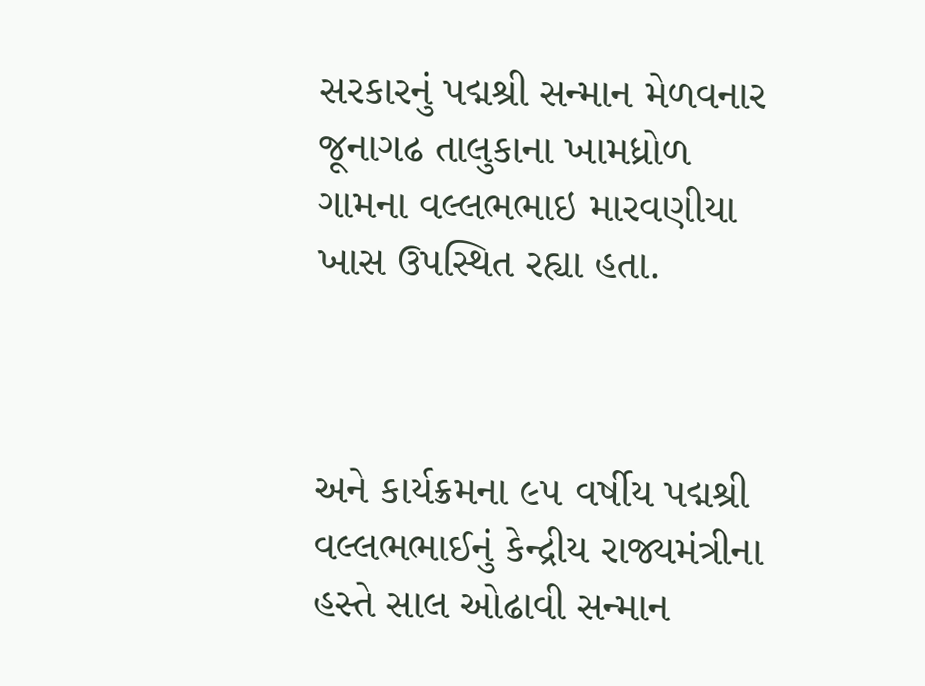સરકારનું પદ્મશ્રી સન્માન મેળવનાર જૂનાગઢ તાલુકાના ખામધ્રોળ ગામના વલ્લભભાઇ મારવણીયા ખાસ ઉપસ્થિત રહ્યા હતા.



અને કાર્યક્રમના ૯૫ વર્ષીય પદ્મશ્રી વલ્લભભાઈનું કેન્દ્રીય રાજ્યમંત્રીના હસ્તે સાલ ઓઢાવી સન્માન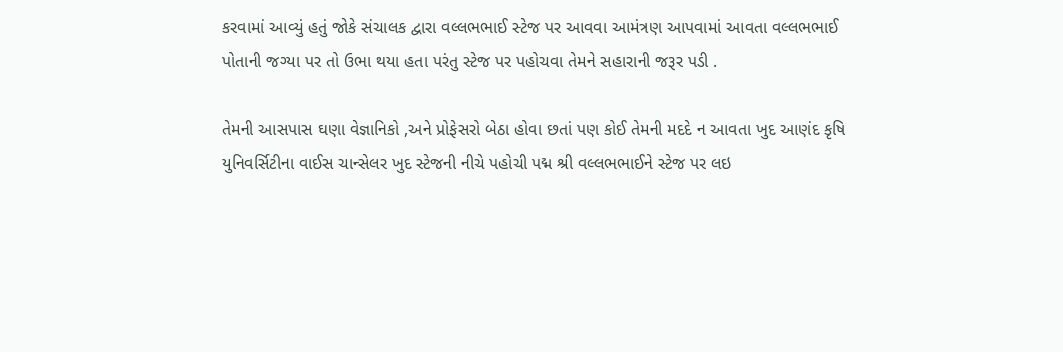કરવામાં આવ્યું હતું જોકે સંચાલક દ્વારા વલ્લભભાઈ સ્ટેજ પર આવવા આમંત્રણ આપવામાં આવતા વલ્લભભાઈ પોતાની જગ્યા પર તો ઉભા થયા હતા પરંતુ સ્ટેજ પર પહોચવા તેમને સહારાની જરૂર પડી .

તેમની આસપાસ ઘણા વેજ્ઞાનિકો ,અને પ્રોફેસરો બેઠા હોવા છતાં પણ કોઈ તેમની મદદે ન આવતા ખુદ આણંદ કૃષિ યુનિવર્સિટીના વાઈસ ચાન્સેલર ખુદ સ્ટેજની નીચે પહોચી પદ્મ શ્રી વલ્લભભાઈને સ્ટેજ પર લઇ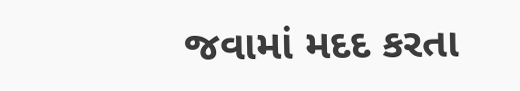જવામાં મદદ કરતા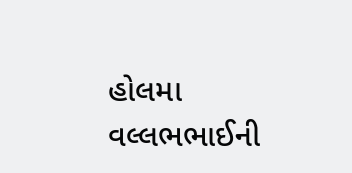હોલમા વલ્લભભાઈની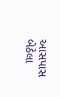આસપાસ બેઠેલા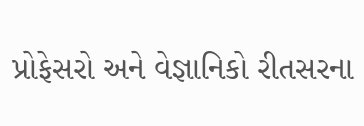પ્રોફેસરો અને વેજ્ઞાનિકો રીતસરના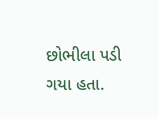છોભીલા પડી ગયા હતા.